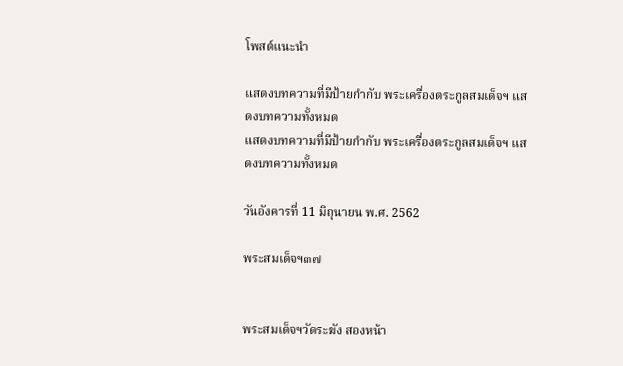โพสต์แนะนำ

แสดงบทความที่มีป้ายกำกับ พระเครื่องตระกูลสมเด็จฯ แสดงบทความทั้งหมด
แสดงบทความที่มีป้ายกำกับ พระเครื่องตระกูลสมเด็จฯ แสดงบทความทั้งหมด

วันอังคารที่ 11 มิถุนายน พ.ศ. 2562

พระสมเด็จฯ๓๗


พระสมเด็จฯวัดระฆัง สองหน้า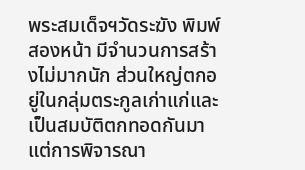พระสมเด็จฯวัดระฆัง พิมพ์สองหน้า มีจำนวนการสร้างไม่มากนัก ส่วนใหญ่ตกอยู่ในกลุ่มตระกูลเก่าแก่และเป็นสมบัติตกทอดกันมา แต่การพิจารณา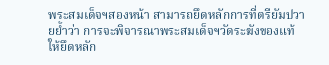พระสมเด็จฯสองหน้า สามารถยึดหลักการที่ตรียัมปวายย้ำว่า การจะพิจารณาพระสมเด็จฯวัดระฆังของแท้ให้ยึดหลัก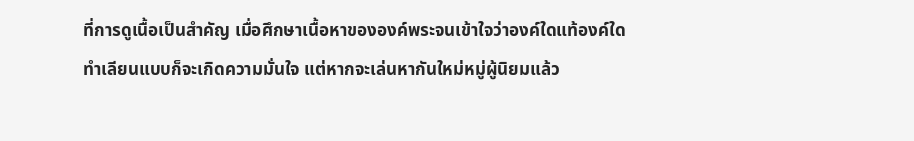ที่การดูเนื้อเป็นสำคัญ เมื่อศึกษาเนื้อหาขององค์พระจนเข้าใจว่าองค์ใดแท้องค์ใดทำเลียนแบบก็จะเกิดความมั่นใจ แต่หากจะเล่นหากันใหม่หมู่ผู้นิยมแล้ว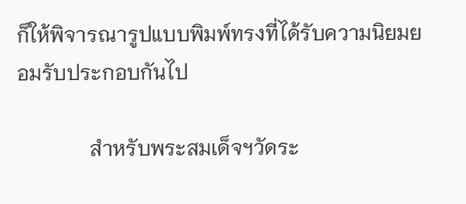ก็ให้พิจารณารูปแบบพิมพ์ทรงที่ได้รับความนิยมยอมรับประกอบกันไป

              สำหรับพระสมเด็จฯวัดระ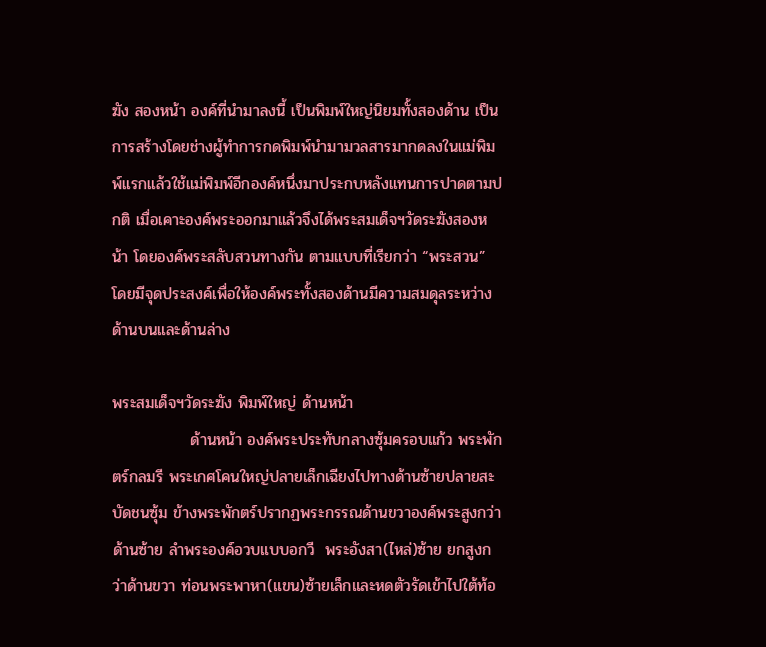ฆัง สองหน้า องค์ที่นำมาลงนี้ เป็นพิมพ์ใหญ่นิยมทั้งสองด้าน เป็นการสร้างโดยช่างผู้ทำการกดพิมพ์นำมามวลสารมากดลงในแม่พิมพ์แรกแล้วใช้แม่พิมพ์อีกองค์หนึ่งมาประกบหลังแทนการปาดตามปกติ เมื่อเคาะองค์พระออกมาแล้วจึงได้พระสมเด็จฯวัดระฆังสองหน้า โดยองค์พระสลับสวนทางกัน ตามแบบที่เรียกว่า “พระสวน” โดยมีจุดประสงค์เพื่อให้องค์พระทั้งสองด้านมีความสมดุลระหว่างด้านบนและด้านล่าง

พระสมเด็จฯวัดระฆัง พิมพ์ใหญ่ ด้านหน้า
              ด้านหน้า องค์พระประทับกลางซุ้มครอบแก้ว พระพักตร์กลมรี พระเกศโคนใหญ่ปลายเล็กเฉียงไปทางด้านซ้ายปลายสะบัดชนซุ้ม ข้างพระพักตร์ปรากฏพระกรรณด้านขวาองค์พระสูงกว่าด้านซ้าย ลำพระองค์อวบแบบอกวี  พระอังสา(ไหล่)ซ้าย ยกสูงกว่าด้านขวา ท่อนพระพาหา(แขน)ซ้ายเล็กและหดตัวรัดเข้าไปใต้ท้อ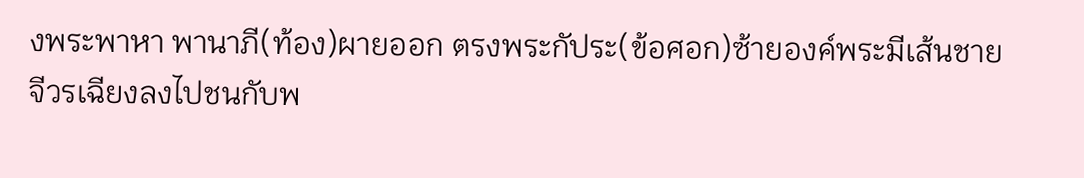งพระพาหา พานาภี(ท้อง)ผายออก ตรงพระกัประ(ข้อศอก)ซ้ายองค์พระมีเส้นชายจีวรเฉียงลงไปชนกับพ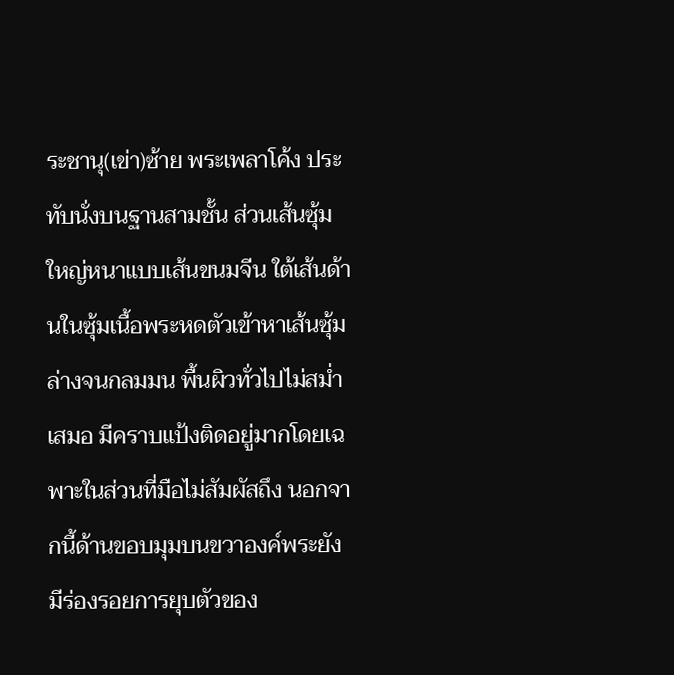ระชานุ(เข่า)ซ้าย พระเพลาโค้ง ประทับนั่งบนฐานสามชั้น ส่วนเส้นซุ้มใหญ่หนาแบบเส้นขนมจีน ใต้เส้นด้านในซุ้มเนื้อพระหดตัวเข้าหาเส้นซุ้มล่างจนกลมมน พื้นผิวทั่วไปไม่สม่ำเสมอ มีคราบแป้งติดอยู่มากโดยเฉพาะในส่วนที่มือไม่สัมผัสถึง นอกจากนี้ด้านขอบมุมบนขวาองค์พระยังมีร่องรอยการยุบตัวของ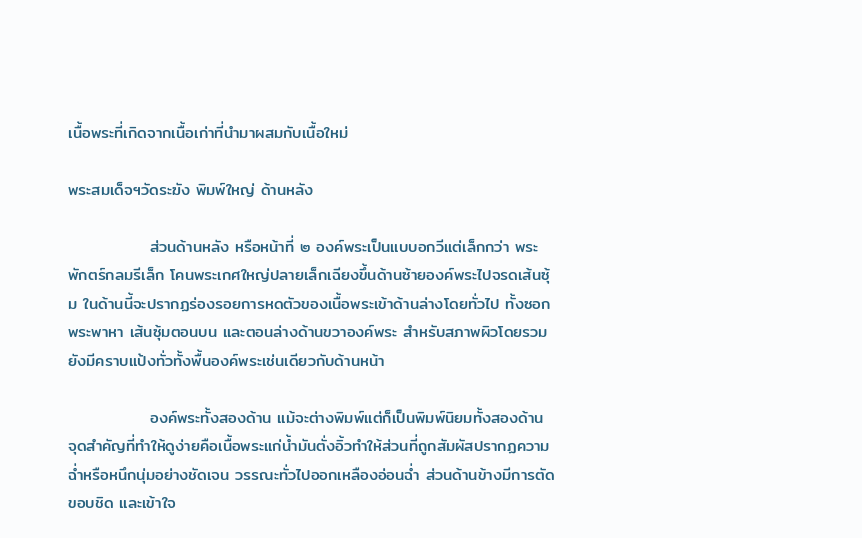เนื้อพระที่เกิดจากเนื้อเก่าที่นำมาผสมกับเนื้อใหม่

พระสมเด็จฯวัดระฆัง พิมพ์ใหญ่ ด้านหลัง

              ส่วนด้านหลัง หรือหน้าที่ ๒ องค์พระเป็นแบบอกวีแต่เล็กกว่า พระพักตร์กลมรีเล็ก โคนพระเกศใหญ่ปลายเล็กเฉียงขึ้นด้านซ้ายองค์พระไปจรดเส้นซุ้ม ในด้านนี้จะปรากฏร่องรอยการหดตัวของเนื้อพระเข้าด้านล่างโดยทั่วไป ทั้งซอกพระพาหา เส้นซุ้มตอนบน และตอนล่างด้านขวาองค์พระ สำหรับสภาพผิวโดยรวมยังมีคราบแป้งทั่วทั้งพื้นองค์พระเช่นเดียวกับด้านหน้า

              องค์พระทั้งสองด้าน แม้จะต่างพิมพ์แต่ก็เป็นพิมพ์นิยมทั้งสองด้าน จุดสำคัญที่ทำให้ดูง่ายคือเนื้อพระแก่น้ำมันตั่งอิ้วทำให้ส่วนที่ถูกสัมผัสปรากฏความฉ่ำหรือหนึกนุ่มอย่างชัดเจน วรรณะทั่วไปออกเหลืองอ่อนฉ่ำ ส่วนด้านข้างมีการตัดขอบชิด และเข้าใจ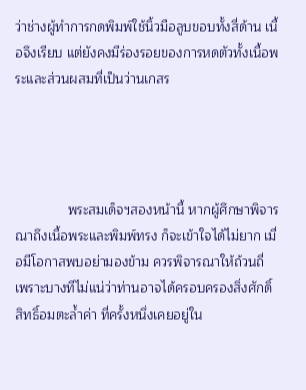ว่าช่างผู้ทำการกดพิมพ์ใช้นิ้วมือลูบขอบทั้งสี่ด้าน เนื้อจึงเรียบ แต่ยังคงมีร่องรอยของการหดตัวทั้งเนื้อพระและส่วนผสมที่เป็นว่านเกสร




              พระสมเด็จฯสองหน้านี้ หากผู้ศึกษาพิจารณาถึงเนื้อพระและพิมพ์ทรง ก็จะเข้าใจได้ไม่ยาก เมื่อมีโอกาสพบอย่ามองข้าม ควรพิจารณาให้ถ้วนถี่ เพราะบางทีไม่แน่ว่าท่านอาจได้ครอบครองสิ่งศักดิ์สิทธิ์อมตะล้ำค่า ที่ครั้งหนึ่งเคยอยู่ใน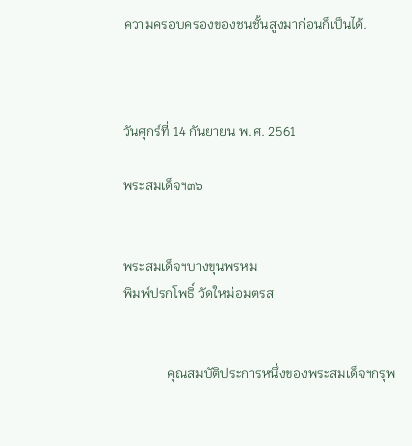ความครอบครองของชนชั้นสูงมาก่อนก็เป็นได้.



วันศุกร์ที่ 14 กันยายน พ.ศ. 2561

พระสมเด็จฯ๓๖


พระสมเด็จฯบางขุนพรหม
พิมพ์ปรกโพธิ์ วัดใหม่อมตรส


             คุณสมบัติประการหนึ่งของพระสมเด็จฯกรุพ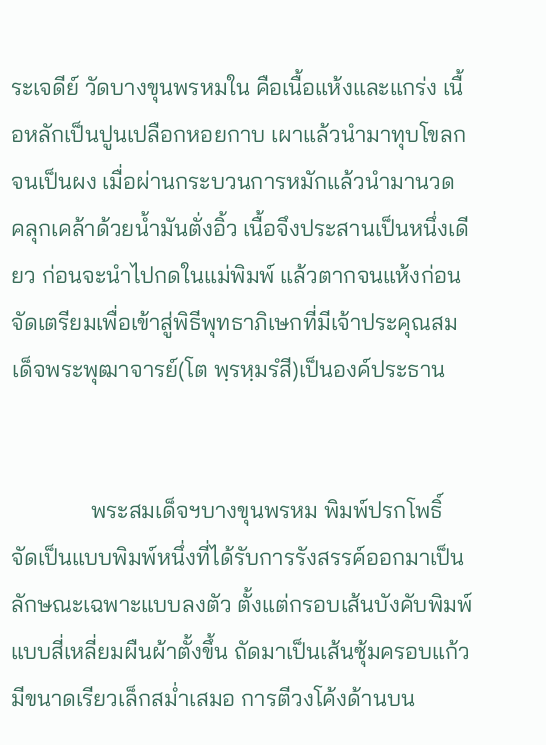ระเจดีย์ วัดบางขุนพรหมใน คือเนื้อแห้งและแกร่ง เนื้อหลักเป็นปูนเปลือกหอยกาบ เผาแล้วนำมาทุบโขลกจนเป็นผง เมื่อผ่านกระบวนการหมักแล้วนำมานวด คลุกเคล้าด้วยน้ำมันตั่งอิ้ว เนื้อจึงประสานเป็นหนึ่งเดียว ก่อนจะนำไปกดในแม่พิมพ์ แล้วตากจนแห้งก่อนจัดเตรียมเพื่อเข้าสู่พิธีพุทธาภิเษกที่มีเจ้าประคุณสมเด็จพระพุฒาจารย์(โต พฺรหฺมรํสี)เป็นองค์ประธาน


              พระสมเด็จฯบางขุนพรหม พิมพ์ปรกโพธิ์ จัดเป็นแบบพิมพ์หนึ่งที่ได้รับการรังสรรค์ออกมาเป็นลักษณะเฉพาะแบบลงตัว ตั้งแต่กรอบเส้นบังคับพิมพ์แบบสี่เหลี่ยมผืนผ้าตั้งขึ้น ถัดมาเป็นเส้นซุ้มครอบแก้วมีขนาดเรียวเล็กสม่ำเสมอ การตีวงโค้งด้านบน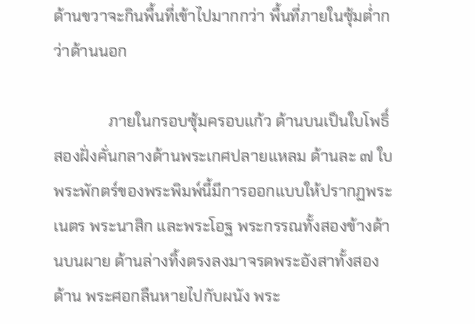ด้านขวาจะกินพื้นที่เข้าไปมากกว่า พื้นที่ภายในซุ้มต่ำกว่าด้านนอก

              ภายในกรอบซุ้มครอบแก้ว ด้านบนเป็นใบโพธิ์สองฝั่งคั่นกลางด้านพระเกศปลายแหลม ด้านละ ๗ ใบ พระพักตร์ของพระพิมพ์นี้มีการออกแบบให้ปรากฏพระเนตร พระนาสิก และพระโอฐ พระกรรณทั้งสองข้างด้านบนผาย ด้านล่างทิ้งตรงลงมาจรดพระอังสาทั้งสองด้าน พระศอกลืนหายไปกับผนัง พระ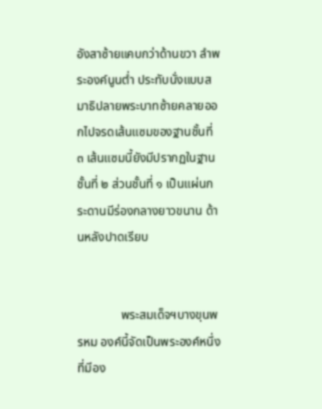อังสาซ้ายแคบกว่าด้านขวา ลำพระองค์นูนต่ำ ประทับนั่งแบบสมาธิปลายพระบาทซ้ายคลายออกไปจรดเส้นแซมของฐานชั้นที่ ๓ เส้นแซมนี้ยังมีปรากฏในฐานชั้นที่ ๒ ส่วนชั้นที่ ๑ เป็นแผ่นกระดานมีร่องกลางยาวขนาน ด้านหลังปาดเรียบ


              พระสมเด็จฯบางขุนพรหม องค์นี้จัดเป็นพระองค์หนึ่งที่มีอง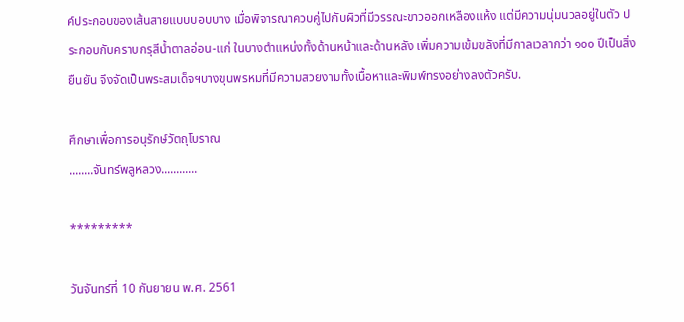ค์ประกอบของเส้นสายแบบบอบบาง เมื่อพิจารณาควบคู่ไปกับผิวที่มีวรรณะขาวออกเหลืองแห้ง แต่มีความนุ่มนวลอยู่ในตัว ประกอบกับคราบกรุสีน้ำตาลอ่อน-แก่ ในบางตำแหน่งทั้งด้านหน้าและด้านหลัง เพิ่มความเข้มขลังที่มีกาลเวลากว่า ๑๐๐ ปีเป็นสิ่งยืนยัน จึงจัดเป็นพระสมเด็จฯบางขุนพรหมที่มีความสวยงามทั้งเนื้อหาและพิมพ์ทรงอย่างลงตัวครับ.

ศึกษาเพื่อการอนุรักษ์วัตถุโบราณ
........จันทร์พลูหลวง............

*********

วันจันทร์ที่ 10 กันยายน พ.ศ. 2561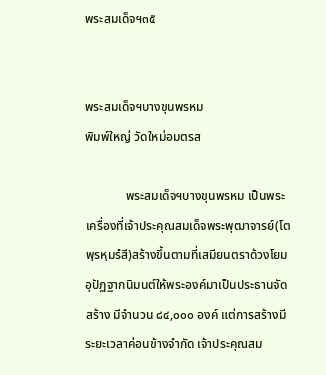พระสมเด็จฯ๓๕


พระสมเด็จฯบางขุนพรหม
พิมพ์ใหญ่ วัดใหม่อมตรส

             พระสมเด็จฯบางขุนพรหม เป็นพระเครื่องที่เจ้าประคุณสมเด็จพระพุฒาจารย์(โต พฺรหฺมรํสี)สร้างขึ้นตามที่เสมียนตราด้วงโยมอุปัฏฐากนิมนต์ให้พระองค์มาเป็นประธานจัดสร้าง มีจำนวน ๘๔,๐๐๐ องค์ แต่การสร้างมีระยะเวลาค่อนข้างจำกัด เจ้าประคุณสม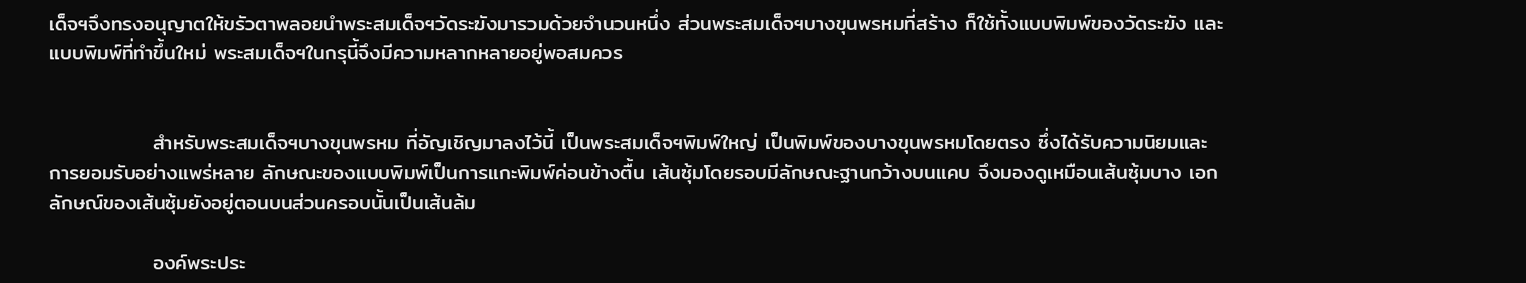เด็จฯจึงทรงอนุญาตให้ขรัวตาพลอยนำพระสมเด็จฯวัดระฆังมารวมด้วยจำนวนหนึ่ง ส่วนพระสมเด็จฯบางขุนพรหมที่สร้าง ก็ใช้ทั้งแบบพิมพ์ของวัดระฆัง และแบบพิมพ์ที่ทำขึ้นใหม่ พระสมเด็จฯในกรุนี้จึงมีความหลากหลายอยู่พอสมควร


              สำหรับพระสมเด็จฯบางขุนพรหม ที่อัญเชิญมาลงไว้นี้ เป็นพระสมเด็จฯพิมพ์ใหญ่ เป็นพิมพ์ของบางขุนพรหมโดยตรง ซึ่งได้รับความนิยมและการยอมรับอย่างแพร่หลาย ลักษณะของแบบพิมพ์เป็นการแกะพิมพ์ค่อนข้างตื้น เส้นซุ้มโดยรอบมีลักษณะฐานกว้างบนแคบ จึงมองดูเหมือนเส้นซุ้มบาง เอกลักษณ์ของเส้นซุ้มยังอยู่ตอนบนส่วนครอบนั้นเป็นเส้นล้ม

              องค์พระประ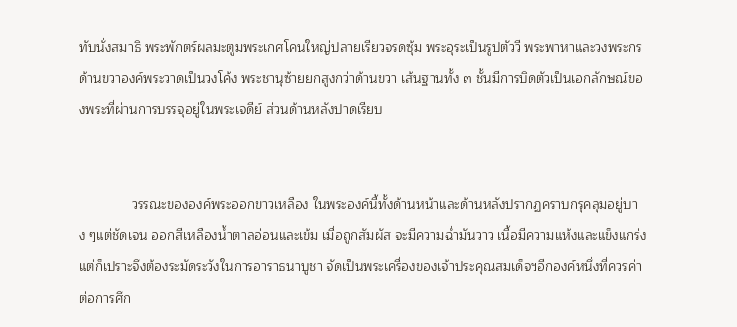ทับนั่งสมาธิ พระพักตร์ผลมะตูมพระเกศโคนใหญ่ปลายเรียวจรดซุ้ม พระอุระเป็นรูปตัววี พระพาหาและวงพระกรด้านขวาองค์พระวาดเป็นวงโค้ง พระชานุซ้ายยกสูงกว่าด้านขวา เส้นฐานทั้ง ๓ ชั้นมีการบิดตัวเป็นเอกลักษณ์ของพระที่ผ่านการบรรจุอยู่ในพระเจดีย์ ส่วนด้านหลังปาดเรียบ


              วรรณะขององค์พระออกขาวเหลือง ในพระองค์นี้ทั้งด้านหน้าและด้านหลังปรากฏคราบกรุคลุมอยู่บาง ๆแต่ชัดเจน ออกสีเหลืองน้ำตาลอ่อนและเข้ม เมื่อถูกสัมผัส จะมีความฉ่ำมันวาว เนื้อมีความแห้งและแข็งแกร่ง แต่ก็เปราะจึงต้องระมัดระวังในการอาราธนาบูชา จัดเป็นพระเครื่องของเจ้าประคุณสมเด็จฯอีกองค์หนึ่งที่ควรค่าต่อการศึก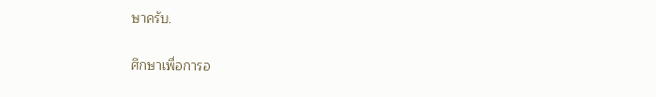ษาครับ.

ศึกษาเพื่อการอ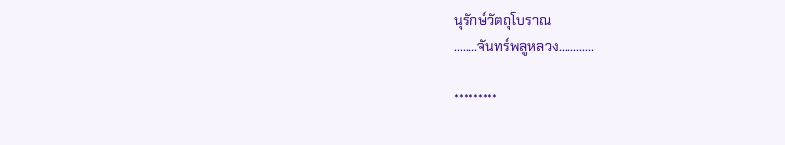นุรักษ์วัตถุโบราณ
........จันทร์พลูหลวง............

*********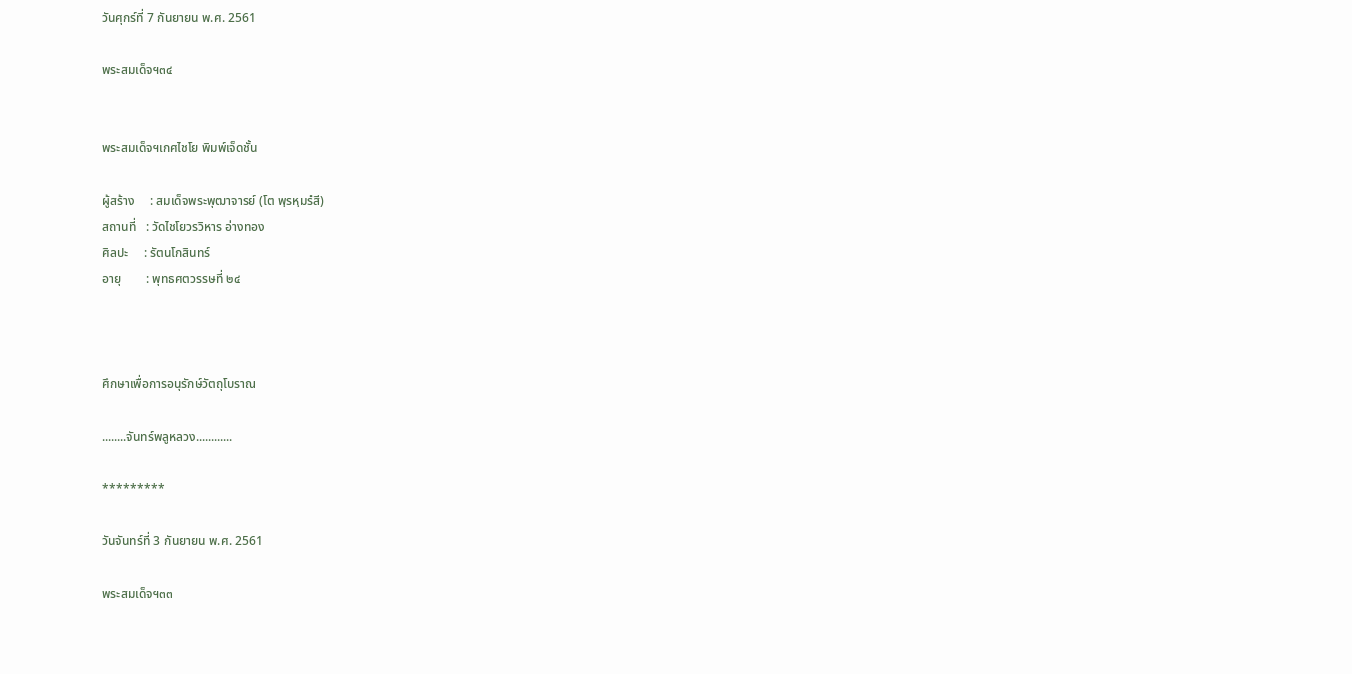วันศุกร์ที่ 7 กันยายน พ.ศ. 2561

พระสมเด็จฯ๓๔


พระสมเด็จฯเกศไชโย พิมพ์เจ็ดชั้น

ผู้สร้าง     : สมเด็จพระพุฒาจารย์ (โต พฺรหฺมรํสี)
สถานที่   : วัดไชโยวรวิหาร อ่างทอง
ศิลปะ     : รัตนโกสินทร์
อายุ        : พุทธศตวรรษที่ ๒๔



ศึกษาเพื่อการอนุรักษ์วัตถุโบราณ

........จันทร์พลูหลวง............

*********

วันจันทร์ที่ 3 กันยายน พ.ศ. 2561

พระสมเด็จฯ๓๓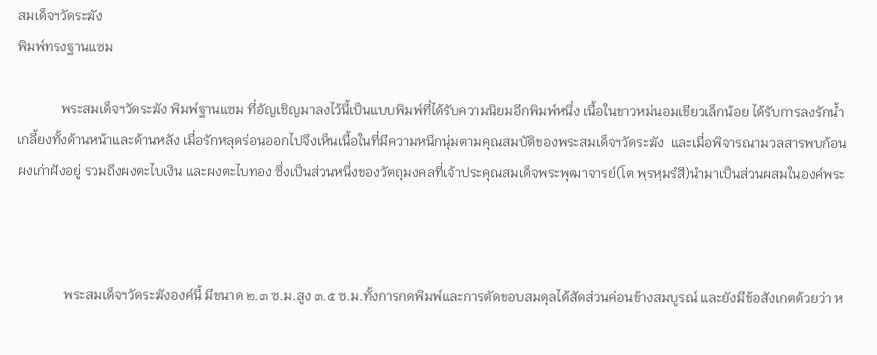สมเด็จฯวัดระฆัง
พิมพ์ทรงฐานแซม

             พระสมเด็จฯวัดระฆัง พิมพ์ฐานแซม ที่อัญเชิญมาลงไว้นี้เป็นแบบพิมพ์ที่ได้รับความนิยมอีกพิมพ์หนึ่ง เนื้อในขาวหม่นอมเขียวเล็กน้อย ได้รับการลงรักน้ำเกลี้ยงทั้งด้านหน้าและด้านหลัง เมื่อรักหลุดร่อนออกไปจึงเห็นเนื้อในที่มีความหนึกนุ่มตามคุณสมบัติของพระสมเด็จฯวัดระฆัง  และเมื่อพิจารณามวลสารพบก้อนผงเก่าฝังอยู่ รวมถึงผงตะไบเงิน และผงตะไบทอง ซึ่งเป็นส่วนหนึ่งของวัตถุมงคลที่เจ้าประคุณสมเด็จพระพุฒาจารย์(โต พฺรหฺมรํสี)นำมาเป็นส่วนผสมในองค์พระ



              พระสมเด็จฯวัดระฆังองค์นี้ มีขนาด ๒.๓ ซ.ม.สูง ๓.๕ ซ.ม.ทั้งการกดพิมพ์และการตัดขอบสมดุลได้สัดส่วนค่อนข้างสมบูรณ์ และยังมีข้อสังเกตด้วยว่า ห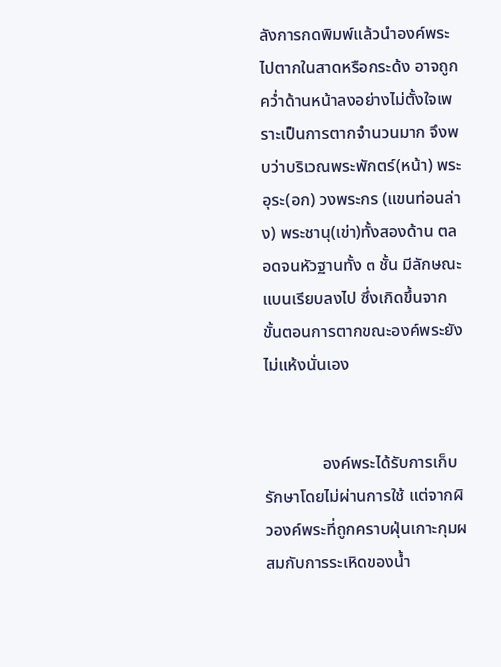ลังการกดพิมพ์แล้วนำองค์พระไปตากในสาดหรือกระด้ง อาจถูกคว่ำด้านหน้าลงอย่างไม่ตั้งใจเพราะเป็นการตากจำนวนมาก จึงพบว่าบริเวณพระพักตร์(หน้า) พระอุระ(อก) วงพระกร (แขนท่อนล่าง) พระชานุ(เข่า)ทั้งสองด้าน ตลอดจนหัวฐานทั้ง ๓ ชั้น มีลักษณะแบนเรียบลงไป ซึ่งเกิดขึ้นจากขั้นตอนการตากขณะองค์พระยังไม่แห้งนั่นเอง


              องค์พระได้รับการเก็บรักษาโดยไม่ผ่านการใช้ แต่จากผิวองค์พระที่ถูกคราบฝุ่นเกาะกุมผสมกับการระเหิดของน้ำ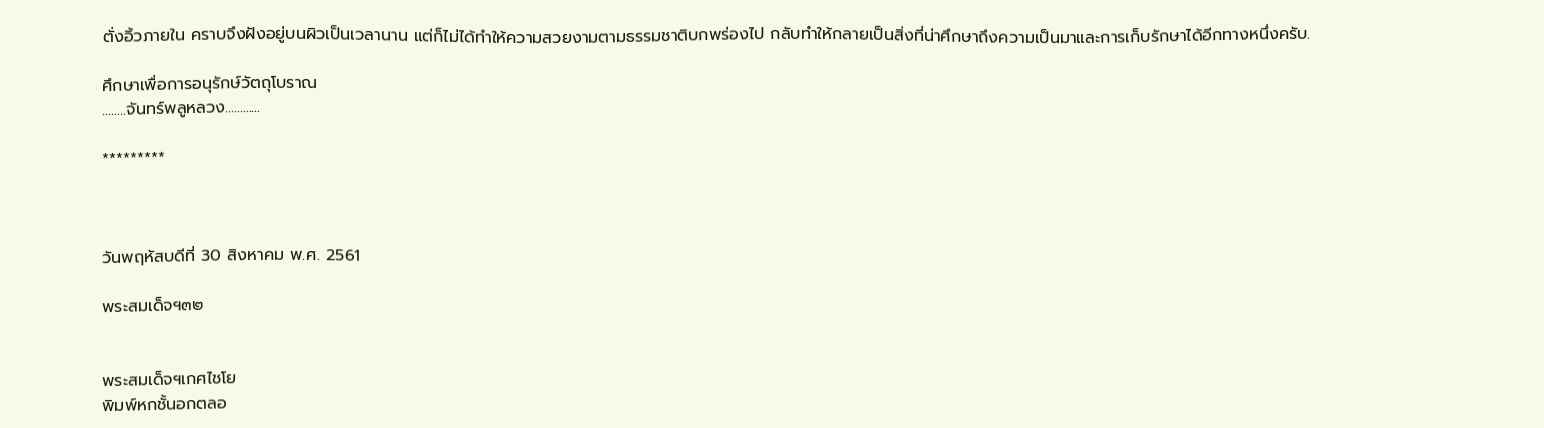ตั่งอิ้วภายใน คราบจึงฝังอยู่บนผิวเป็นเวลานาน แต่ก็ไม่ได้ทำให้ความสวยงามตามธรรมชาติบกพร่องไป กลับทำให้กลายเป็นสิ่งที่น่าศึกษาถึงความเป็นมาและการเก็บรักษาได้อีกทางหนึ่งครับ.

ศึกษาเพื่อการอนุรักษ์วัตถุโบราณ
........จันทร์พลูหลวง............

*********



วันพฤหัสบดีที่ 30 สิงหาคม พ.ศ. 2561

พระสมเด็จฯ๓๒


พระสมเด็จฯเกศไชโย
พิมพ์หกชั้นอกตลอ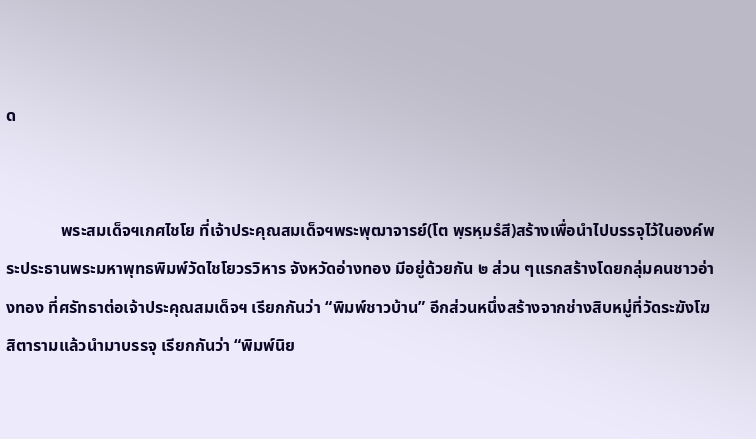ด


             พระสมเด็จฯเกศไชโย ที่เจ้าประคุณสมเด็จฯพระพุฒาจารย์(โต พฺรหฺมรํสี)สร้างเพื่อนำไปบรรจุไว้ในองค์พระประธานพระมหาพุทธพิมพ์วัดไชโยวรวิหาร จังหวัดอ่างทอง มีอยู่ด้วยกัน ๒ ส่วน ๆแรกสร้างโดยกลุ่มคนชาวอ่างทอง ที่ศรัทธาต่อเจ้าประคุณสมเด็จฯ เรียกกันว่า “พิมพ์ชาวบ้าน” อีกส่วนหนึ่งสร้างจากช่างสิบหมู่ที่วัดระฆังโฆสิตารามแล้วนำมาบรรจุ เรียกกันว่า “พิมพ์นิย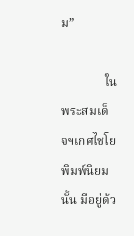ม”

              ในพระสมเด็จฯเกศไชโย พิมพ์นิยมนั้น มีอยู่ด้ว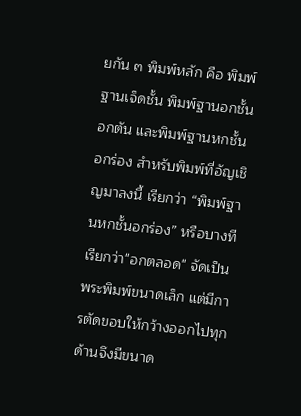ยกัน ๓ พิมพ์หลัก คือ พิมพ์ฐานเจ็ดชั้น พิมพ์ฐานอกชั้นอกตัน และพิมพ์ฐานหกชั้นอกร่อง สำหรับพิมพ์ที่อัญเชิญมาลงนี้ เรียกว่า “พิมพ์ฐานหกชั้นอกร่อง” หรือบางทีเรียกว่า"อกตลอด" จัดเป็นพระพิมพ์ขนาดเล็ก แต่มีการตัดขอบให้กว้างออกไปทุกด้านจึงมีขนาด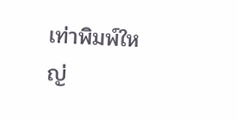เท่าพิมพ์ใหญ่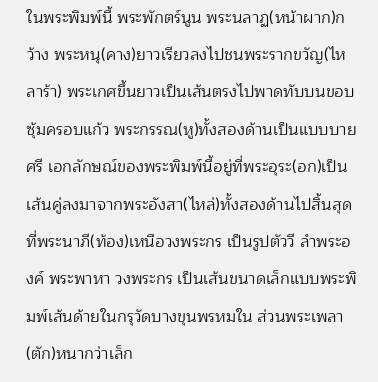ในพระพิมพ์นี้ พระพักตร์นูน พระนลาฏ(หน้าผาก)กว้าง พระหนุ(คาง)ยาวเรียวลงไปชนพระรากขวัญ(ไหลาร้า) พระเกศขึ้นยาวเป็นเส้นตรงไปพาดทับบนขอบซุ้มครอบแก้ว พระกรรณ(หู)ทั้งสองด้านเป็นแบบบายศรี เอกลักษณ์ของพระพิมพ์นี้อยู่ที่พระอุระ(อก)เป็นเส้นคู่ลงมาจากพระอังสา(ไหล่)ทั้งสองด้านไปสิ้นสุดที่พระนาภี(ท้อง)เหนือวงพระกร เป็นรูปตัววี ลำพระองค์ พระพาหา วงพระกร เป็นเส้นขนาดเล็กแบบพระพิมพ์เส้นด้ายในกรุวัดบางขุนพรหมใน ส่วนพระเพลา(ตัก)หนากว่าเล็ก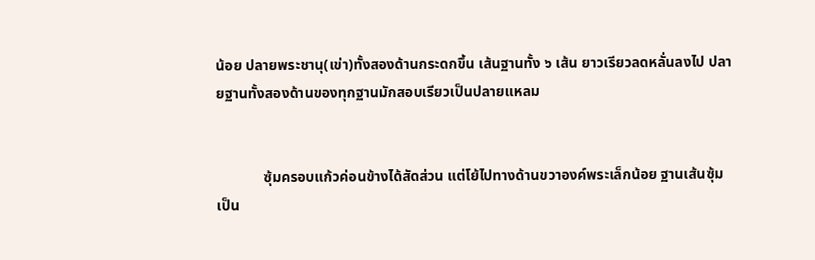น้อย ปลายพระชานุ(เข่า)ทั้งสองด้านกระดกขึ้น เส้นฐานทั้ง ๖ เส้น ยาวเรียวลดหลั่นลงไป ปลายฐานทั้งสองด้านของทุกฐานมักสอบเรียวเป็นปลายแหลม


             ซุ้มครอบแก้วค่อนข้างได้สัดส่วน แต่โย้ไปทางด้านขวาองค์พระเล็กน้อย ฐานเส้นซุ้มเป็น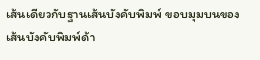เส้นเดียวกับฐานเส้นบังคับพิมพ์ ขอบมุมบนของเส้นบังคับพิมพ์ด้า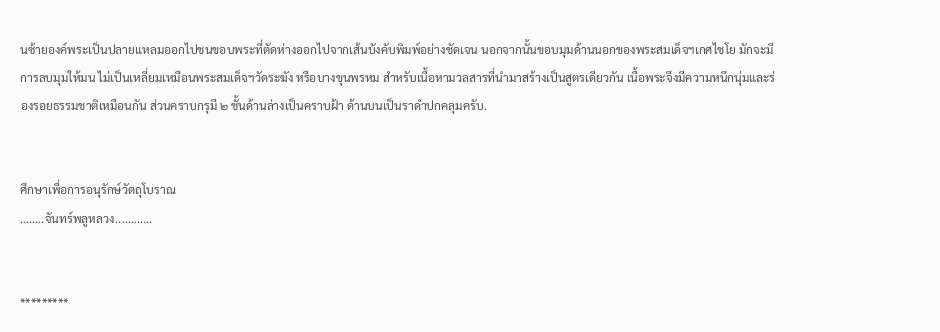นซ้ายองค์พระเป็นปลายแหลมออกไปชนขอบพระที่ตัดห่างออกไปจากเส้นบังคับพิมพ์อย่างชัดเจน นอกจากนั้นขอบมุมด้านนอกของพระสมเด็จฯเกศไชโย มักจะมีการลบมุมให้มน ไม่เป็นเหลี่ยมเหมือนพระสมเด็จฯวัดระฆัง หรือบางขุนพรหม สำหรับเนื้อหามวลสารที่นำมาสร้างเป็นสูตรเดียวกัน เนื้อพระจึงมีความหนึกนุ่มและร่องรอยธรรมชาติเหมือนกัน ส่วนคราบกรุมี ๒ ชั้นด้านล่างเป็นคราบฝ้า ด้านบนเป็นราดำปกคลุมครับ.


ศึกษาเพื่อการอนุรักษ์วัตถุโบราณ
........จันทร์พลูหลวง............


*********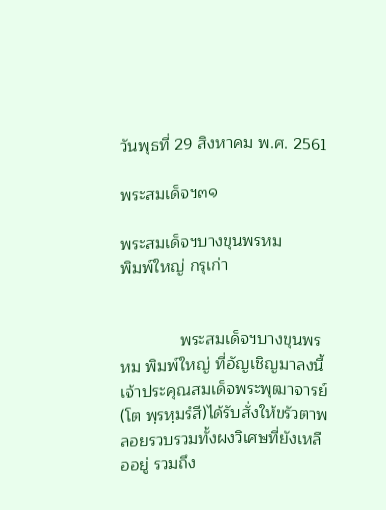วันพุธที่ 29 สิงหาคม พ.ศ. 2561

พระสมเด็จฯ๓๑

พระสมเด็จฯบางขุนพรหม
พิมพ์ใหญ่ กรุเก่า


             พระสมเด็จฯบางขุนพรหม พิมพ์ใหญ่ ที่อัญเชิญมาลงนี้ เจ้าประคุณสมเด็จพระพุฒาจารย์(โต พฺรหฺมรํสี)ได้รับสั่งให้ขรัวตาพลอยรวบรวมทั้งผงวิเศษที่ยังเหลืออยู่ รวมถึง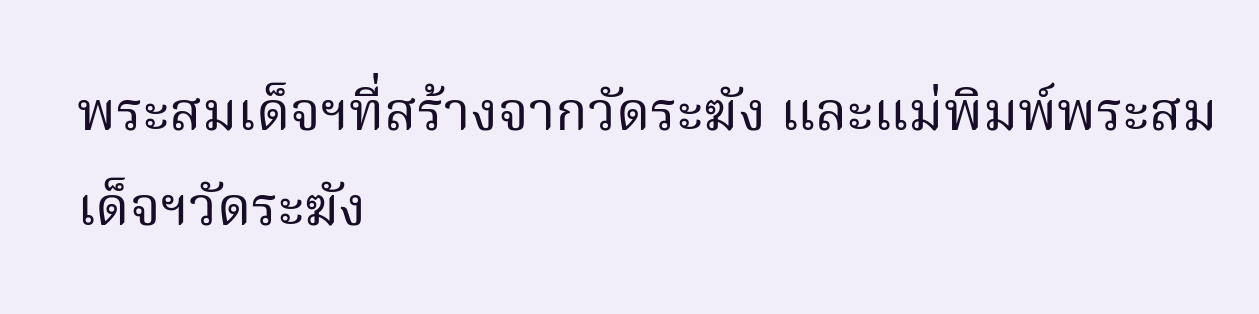พระสมเด็จฯที่สร้างจากวัดระฆัง และแม่พิมพ์พระสมเด็จฯวัดระฆัง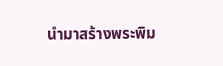นำมาสร้างพระพิม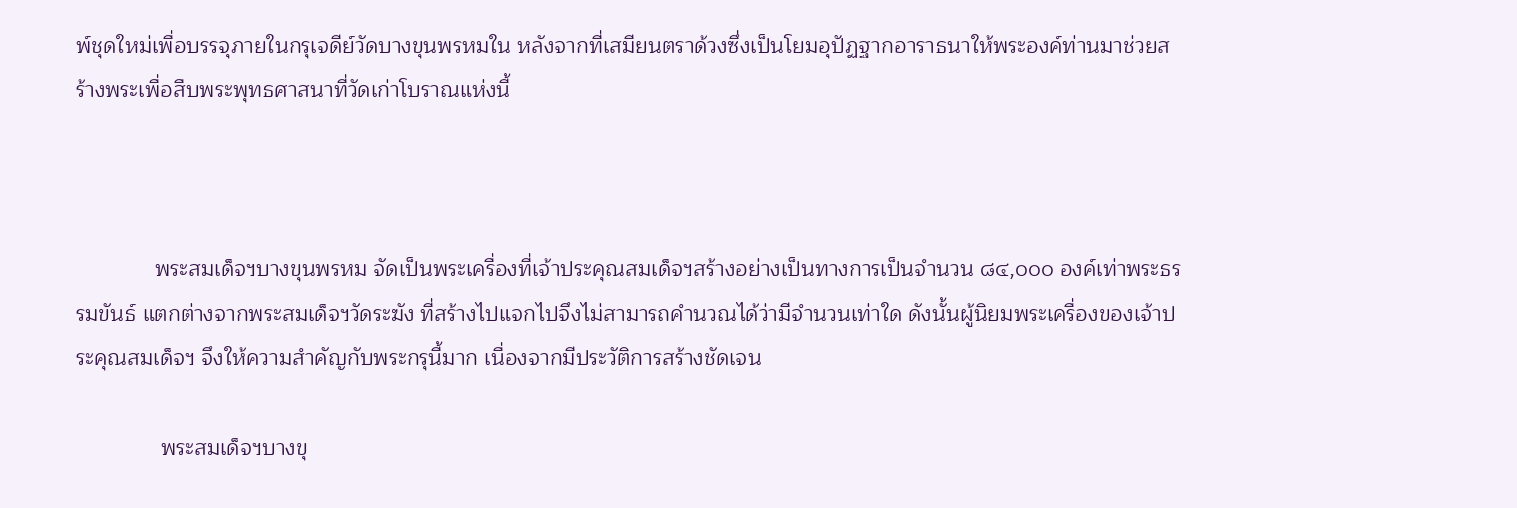พ์ชุดใหม่เพื่อบรรจุภายในกรุเจดีย์วัดบางขุนพรหมใน หลังจากที่เสมียนตราด้วงซึ่งเป็นโยมอุปัฏฐากอาราธนาให้พระองค์ท่านมาช่วยสร้างพระเพื่อสืบพระพุทธศาสนาที่วัดเก่าโบราณแห่งนี้



             พระสมเด็จฯบางขุนพรหม จัดเป็นพระเครื่องที่เจ้าประคุณสมเด็จฯสร้างอย่างเป็นทางการเป็นจำนวน ๘๔,๐๐๐ องค์เท่าพระธรรมขันธ์ แตกต่างจากพระสมเด็จฯวัดระฆัง ที่สร้างไปแจกไปจึงไม่สามารถคำนวณได้ว่ามีจำนวนเท่าใด ดังนั้นผู้นิยมพระเครื่องของเจ้าประคุณสมเด็จฯ จึงให้ความสำคัญกับพระกรุนี้มาก เนื่องจากมีประวัติการสร้างชัดเจน

              พระสมเด็จฯบางขุ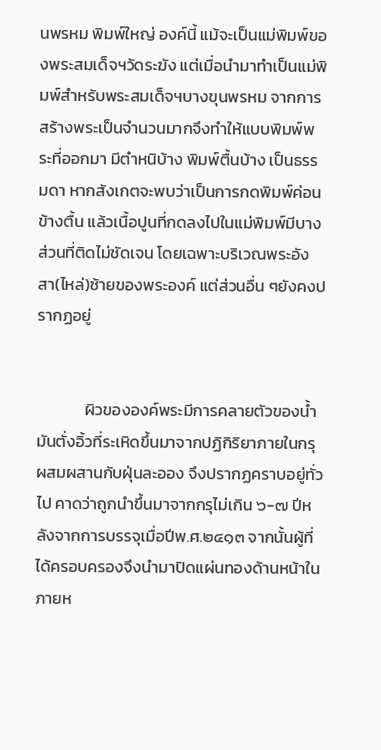นพรหม พิมพ์ใหญ่ องค์นี้ แม้จะเป็นแม่พิมพ์ของพระสมเด็จฯวัดระฆัง แต่เมื่อนำมาทำเป็นแม่พิมพ์สำหรับพระสมเด็จฯบางขุนพรหม จากการสร้างพระเป็นจำนวนมากจึงทำให้แบบพิมพ์พระที่ออกมา มีตำหนิบ้าง พิมพ์ตื้นบ้าง เป็นธรรมดา หากสังเกตจะพบว่าเป็นการกดพิมพ์ค่อนข้างตื้น แล้วเนื้อปูนที่กดลงไปในแม่พิมพ์มีบางส่วนที่ติดไม่ชัดเจน โดยเฉพาะบริเวณพระอังสา(ไหล่)ซ้ายของพระองค์ แต่ส่วนอื่น ๆยังคงปรากฏอยู่


             ผิวขององค์พระมีการคลายตัวของน้ำมันตั่งอิ้วที่ระเหิดขึ้นมาจากปฏิกิริยาภายในกรุ ผสมผสานกับฝุ่นละออง จึงปรากฏคราบอยู่ทั่วไป คาดว่าถูกนำขึ้นมาจากกรุไม่เกิน ๖-๗ ปีหลังจากการบรรจุเมื่อปีพ.ศ.๒๔๑๓ จากนั้นผู้ที่ได้ครอบครองจึงนำมาปิดแผ่นทองด้านหน้าในภายห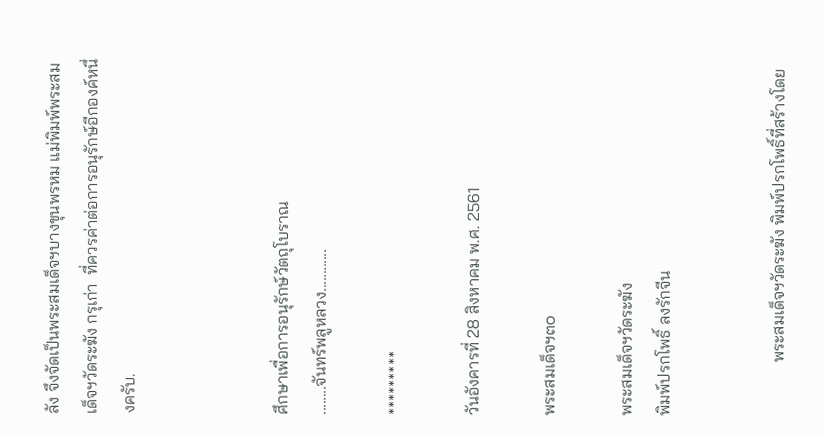ลัง จึงจัดเป็นพระสมเด็จฯบางขุนพรหม แม่พิมพ์พระสมเด็จฯวัดระฆัง กรุเก่า  ที่ควรค่าต่อการอนุรักษ์อีกองค์หนึ่งครับ.



ศึกษาเพื่อการอนุรักษ์วัตถุโบราณ
........จันทร์พลูหลวง............

*********

วันอังคารที่ 28 สิงหาคม พ.ศ. 2561

พระสมเด็จฯ๓๐

พระสมเด็จฯวัดระฆัง
พิมพ์ปรกโพธิ์ ลงรักจีน


             พระสมเด็จฯวัดระฆัง พิมพ์ปรกโพธิ์ที่สร้างโดย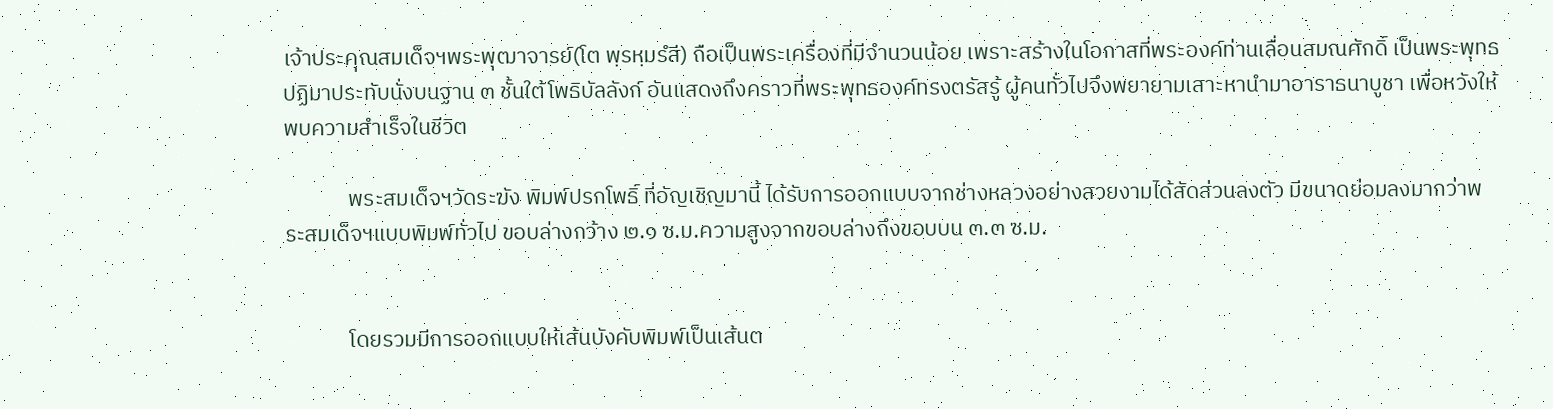เจ้าประคุณสมเด็จฯพระพุฒาจารย์(โต พฺรหฺมรํสี) ถือเป็นพระเครื่องที่มีจำนวนน้อย เพราะสร้างในโอกาสที่พระองค์ท่านเลื่อนสมณศักดิ์ เป็นพระพุทธปฏิมาประทับนั่งบนฐาน ๓ ชั้นใต้โพธิบัลลังก์ อันแสดงถึงคราวที่พระพุทธองค์ทรงตรัสรู้ ผู้คนทั่วไปจึงพยายามเสาะหานำมาอาราธนาบูชา เพื่อหวังให้พบความสำเร็จในชีวิต

             พระสมเด็จฯวัดระฆัง พิมพ์ปรกโพธิ์ ที่อัญเชิญมานี้ ได้รับการออกแบบจากช่างหลวงอย่างสวยงามได้สัดส่วนลงตัว มีขนาดย่อมลงมากว่าพระสมเด็จฯแบบพิมพ์ทั่วไป ขอบล่างกว้าง ๒.๑ ซ.ม.ความสูงจากขอบล่างถึงขอบบน ๓.๓ ซ.ม.


             โดยรวมมีการออกแบบให้เส้นบังคับพิมพ์เป็นเส้นต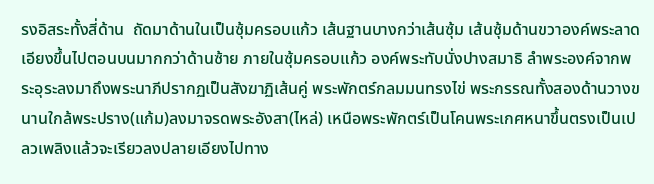รงอิสระทั้งสี่ด้าน  ถัดมาด้านในเป็นซุ้มครอบแก้ว เส้นฐานบางกว่าเส้นซุ้ม เส้นซุ้มด้านขวาองค์พระลาดเอียงขึ้นไปตอนบนมากกว่าด้านซ้าย ภายในซุ้มครอบแก้ว องค์พระทับนั่งปางสมาธิ ลำพระองค์จากพระอุระลงมาถึงพระนาภีปรากฏเป็นสังฆาฏิเส้นคู่ พระพักตร์กลมมนทรงไข่ พระกรรณทั้งสองด้านวางขนานใกล้พระปราง(แก้ม)ลงมาจรดพระอังสา(ไหล่) เหนือพระพักตร์เป็นโคนพระเกศหนาขึ้นตรงเป็นเปลวเพลิงแล้วจะเรียวลงปลายเอียงไปทาง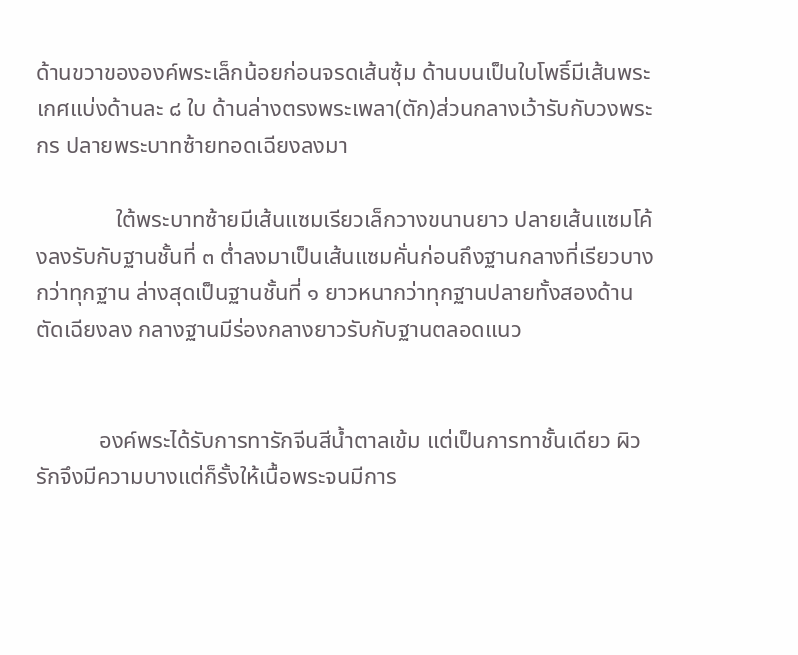ด้านขวาขององค์พระเล็กน้อยก่อนจรดเส้นซุ้ม ด้านบนเป็นใบโพธิ์มีเส้นพระเกศแบ่งด้านละ ๘ ใบ ด้านล่างตรงพระเพลา(ตัก)ส่วนกลางเว้ารับกับวงพระกร ปลายพระบาทซ้ายทอดเฉียงลงมา

              ใต้พระบาทซ้ายมีเส้นแซมเรียวเล็กวางขนานยาว ปลายเส้นแซมโค้งลงรับกับฐานชั้นที่ ๓ ต่ำลงมาเป็นเส้นแซมคั่นก่อนถึงฐานกลางที่เรียวบางกว่าทุกฐาน ล่างสุดเป็นฐานชั้นที่ ๑ ยาวหนากว่าทุกฐานปลายทั้งสองด้านตัดเฉียงลง กลางฐานมีร่องกลางยาวรับกับฐานตลอดแนว


           องค์พระได้รับการทารักจีนสีน้ำตาลเข้ม แต่เป็นการทาชั้นเดียว ผิวรักจึงมีความบางแต่ก็รั้งให้เนื้อพระจนมีการ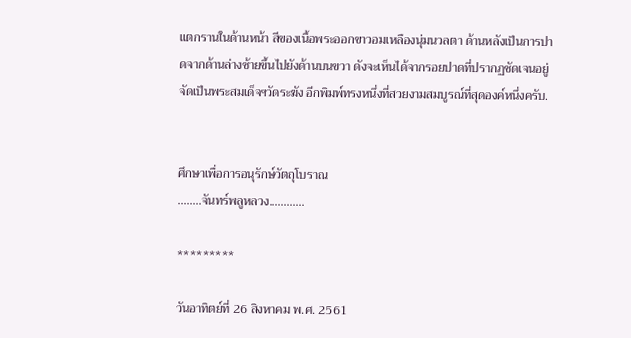แตกรานในด้านหน้า สีของเนื้อพระออกขาวอมเหลืองนุ่มนวลตา ด้านหลังเป็นการปาดจากด้านล่างซ้ายขึ้นไปยังด้านบนขวา ดังจะเห็นได้จากรอยปาดที่ปรากฏชัดเจนอยู่ จัดเป็นพระสมเด็จฯวัดระฆัง อีกพิมพ์ทรงหนึ่งที่สวยงามสมบูรณ์ที่สุดองค์หนึ่งครับ.


ศึกษาเพื่อการอนุรักษ์วัตถุโบราณ
........จันทร์พลูหลวง............

*********

วันอาทิตย์ที่ 26 สิงหาคม พ.ศ. 2561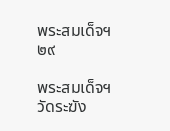พระสมเด็จฯ๒๙

พระสมเด็จฯวัดระฆัง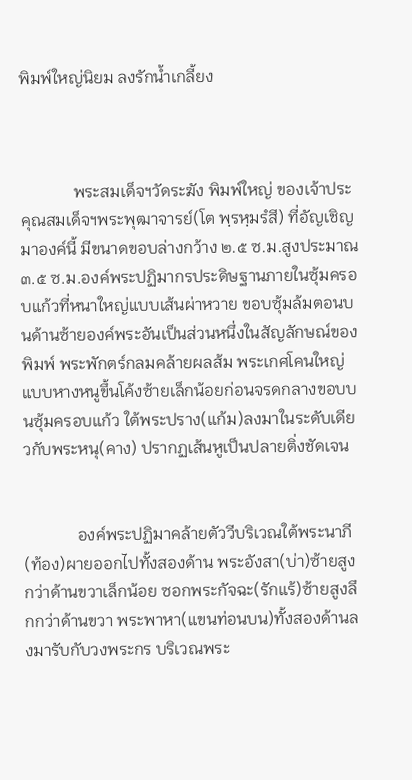พิมพ์ใหญ่นิยม ลงรักน้ำเกลี้ยง



             พระสมเด็จฯวัดระฆัง พิมพ์ใหญ่ ของเจ้าประคุณสมเด็จฯพระพุฒาจารย์(โต พฺรหฺมรํสี) ที่อัญเชิญมาองค์นี้ มีขนาดขอบล่างกว้าง ๒.๕ ซ.ม.สูงประมาณ ๓.๕ ซ.ม.องค์พระปฏิมากรประดิษฐานภายในซุ้มครอบแก้วที่หนาใหญ่แบบเส้นผ่าหวาย ขอบซุ้มล้มตอนบนด้านซ้ายองค์พระอันเป็นส่วนหนึ่งในสัญลักษณ์ของพิมพ์ พระพักตร์กลมคล้ายผลส้ม พระเกศโคนใหญ่แบบหางหนูขึ้นโค้งซ้ายเล็กน้อยก่อนจรดกลางขอบบนซุ้มครอบแก้ว ใต้พระปราง(แก้ม)ลงมาในระดับเดียวกับพระหนุ(คาง) ปรากฏเส้นหูเป็นปลายติ่งชัดเจน


             องค์พระปฏิมาคล้ายตัววีบริเวณใต้พระนาภี(ท้อง)ผายออกไปทั้งสองด้าน พระอังสา(บ่า)ซ้ายสูงกว่าด้านขวาเล็กน้อย ซอกพระกัจฉะ(รักแร้)ซ้ายสูงลึกกว่าด้านขวา พระพาหา(แขนท่อนบน)ทั้งสองด้านลงมารับกับวงพระกร บริเวณพระ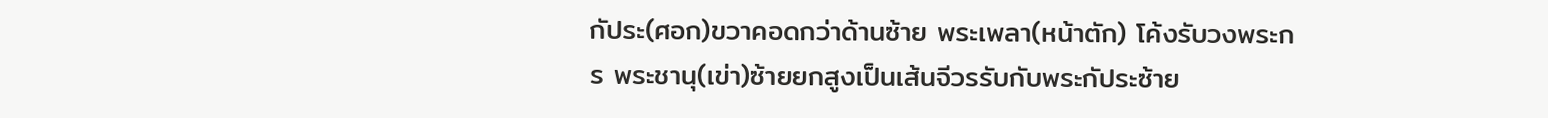กัประ(ศอก)ขวาคอดกว่าด้านซ้าย พระเพลา(หน้าตัก) โค้งรับวงพระกร พระชานุ(เข่า)ซ้ายยกสูงเป็นเส้นจีวรรับกับพระกัประซ้าย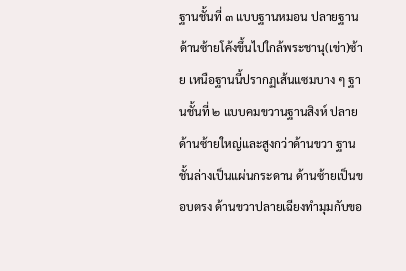ฐานชั้นที่ ๓ แบบฐานหมอน ปลายฐานด้านซ้ายโค้งขึ้นไปใกล้พระชานุ(เข่า)ซ้าย เหนือฐานนี้ปรากฏเส้นแซมบาง ๆ ฐานชั้นที่ ๒ แบบคมขวานฐานสิงห์ ปลายด้านซ้ายใหญ่และสูงกว่าด้านขวา ฐานชั้นล่างเป็นแผ่นกระดาน ด้านซ้ายเป็นขอบตรง ด้านขวาปลายเฉียงทำมุมกับขอ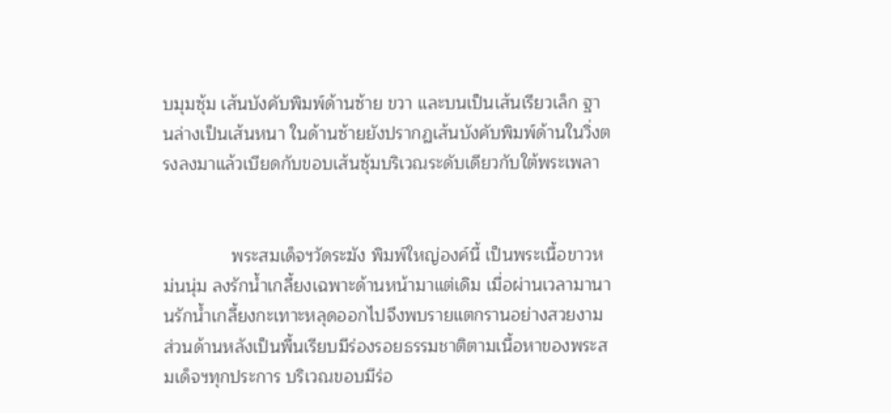บมุมซุ้ม เส้นบังคับพิมพ์ด้านซ้าย ขวา และบนเป็นเส้นเรียวเล็ก ฐานล่างเป็นเส้นหนา ในด้านซ้ายยังปรากฏเส้นบังคับพิมพ์ด้านในวิ่งตรงลงมาแล้วเบียดกับขอบเส้นซุ้มบริเวณระดับเดียวกับใต้พระเพลา


              พระสมเด็จฯวัดระฆัง พิมพ์ใหญ่องค์นี้ เป็นพระเนื้อขาวหม่นนุ่ม ลงรักน้ำเกลี้ยงเฉพาะด้านหน้ามาแต่เดิม เมื่อผ่านเวลามานานรักน้ำเกลี้ยงกะเทาะหลุดออกไปจึงพบรายแตกรานอย่างสวยงาม ส่วนด้านหลังเป็นพื้นเรียบมีร่องรอยธรรมชาติตามเนื้อหาของพระสมเด็จฯทุกประการ บริเวณขอบมีร่อ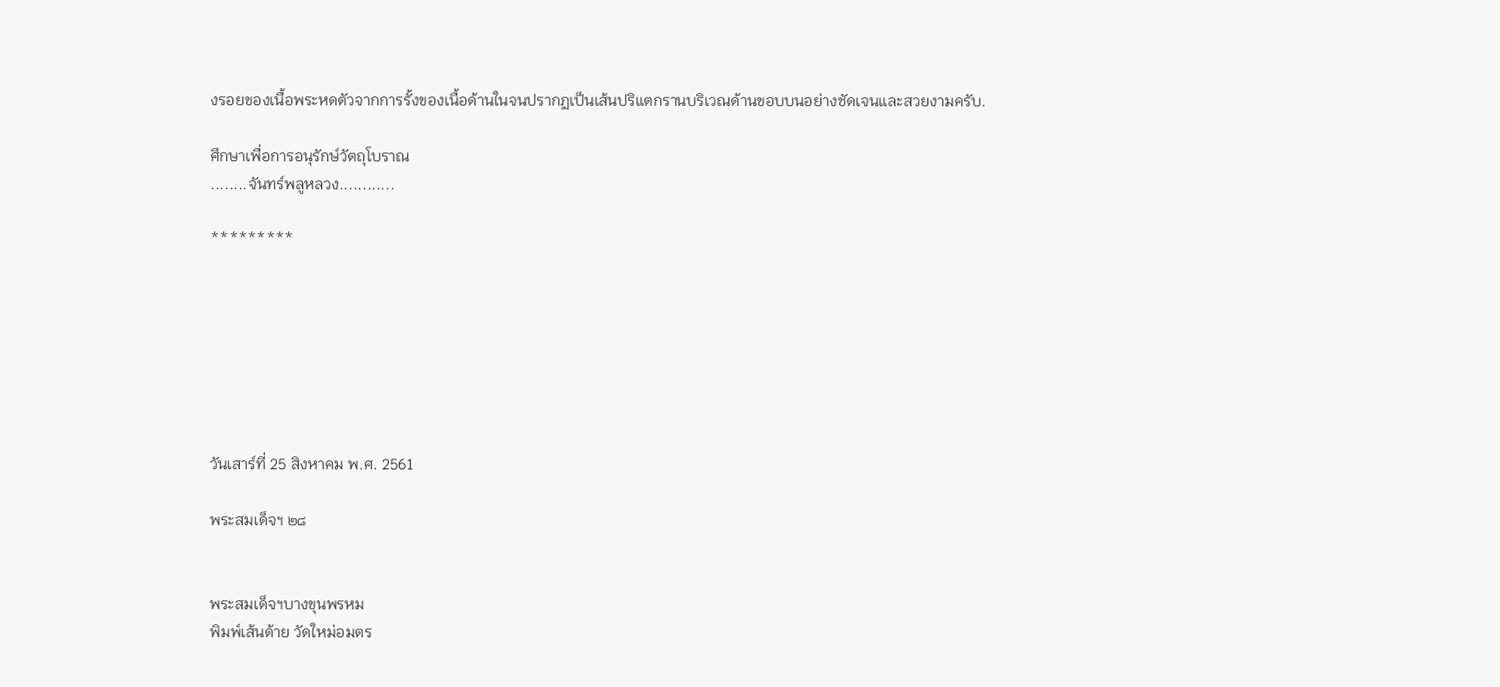งรอยของเนื้อพระหดตัวจากการรั้งของเนื้อด้านในจนปรากฏเป็นเส้นปริแตกรานบริเวณด้านขอบบนอย่างชัดเจนและสวยงามครับ.

ศึกษาเพื่อการอนุรักษ์วัตถุโบราณ
........จันทร์พลูหลวง............

*********







วันเสาร์ที่ 25 สิงหาคม พ.ศ. 2561

พระสมเด็จฯ ๒๘


พระสมเด็จฯบางขุนพรหม
พิมพ์เส้นด้าย วัดใหม่อมตร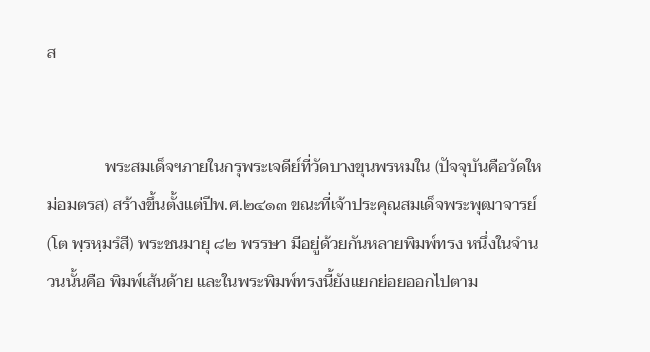ส


              พระสมเด็จฯภายในกรุพระเจดีย์ที่วัดบางขุนพรหมใน (ปัจจุบันคือวัดใหม่อมตรส) สร้างขึ้นตั้งแต่ปีพ.ศ.๒๔๑๓ ขณะที่เจ้าประคุณสมเด็จพระพุฒาจารย์(โต พฺรหฺมรํสี) พระชนมายุ ๘๒ พรรษา มีอยู่ด้วยกันหลายพิมพ์ทรง หนึ่งในจำนวนนั้นคือ พิมพ์เส้นด้าย และในพระพิมพ์ทรงนี้ยังแยกย่อยออกไปตาม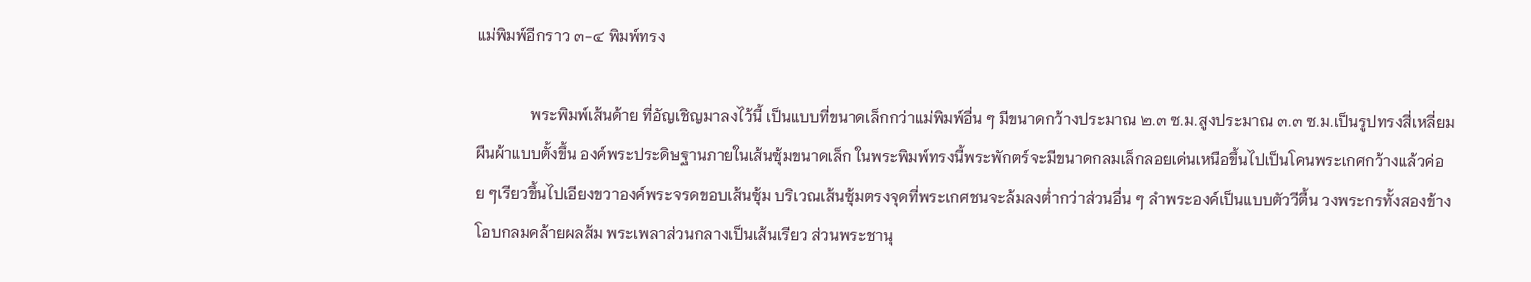แม่พิมพ์อีกราว ๓-๔ พิมพ์ทรง

              พระพิมพ์เส้นด้าย ที่อัญเชิญมาลงไว้นี้ เป็นแบบที่ขนาดเล็กกว่าแม่พิมพ์อื่น ๆ มีขนาดกว้างประมาณ ๒.๓ ซ.ม.สูงประมาณ ๓.๓ ซ.ม.เป็นรูปทรงสี่เหลี่ยมผืนผ้าแบบตั้งขึ้น องค์พระประดิษฐานภายในเส้นซุ้มขนาดเล็ก ในพระพิมพ์ทรงนี้พระพักตร์จะมีขนาดกลมเล็กลอยเด่นเหนือขึ้นไปเป็นโคนพระเกศกว้างแล้วค่อย ๆเรียวขึ้นไปเอียงขวาองค์พระจรดขอบเส้นซุ้ม บริเวณเส้นซุ้มตรงจุดที่พระเกศชนจะล้มลงต่ำกว่าส่วนอื่น ๆ ลำพระองค์เป็นแบบตัววีตื้น วงพระกรทั้งสองข้างโอบกลมคล้ายผลส้ม พระเพลาส่วนกลางเป็นเส้นเรียว ส่วนพระชานุ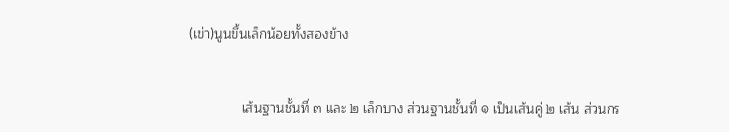(เข่า)นูนขึ้นเล็กน้อยทั้งสองข้าง


              เส้นฐานชั้นที่ ๓ และ ๒ เล็กบาง ส่วนฐานชั้นที่ ๑ เป็นเส้นคู่ ๒ เส้น ส่วนกร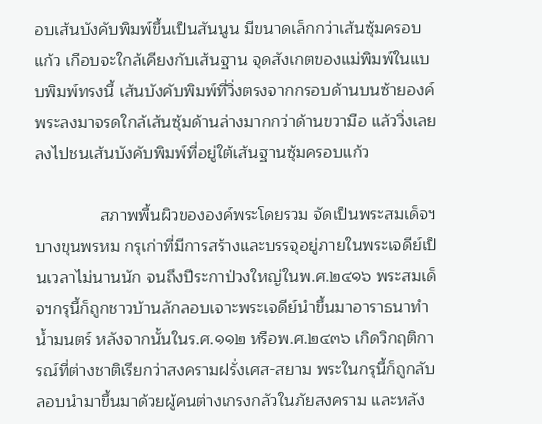อบเส้นบังคับพิมพ์ขึ้นเป็นสันนูน มีขนาดเล็กกว่าเส้นซุ้มครอบแก้ว เกือบจะใกล้เคียงกับเส้นฐาน จุดสังเกตของแม่พิมพ์ในแบบพิมพ์ทรงนี้ เส้นบังคับพิมพ์ที่วิ่งตรงจากกรอบด้านบนซ้ายองค์พระลงมาจรดใกล้เส้นซุ้มด้านล่างมากกว่าด้านขวามือ แล้ววิ่งเลยลงไปชนเส้นบังคับพิมพ์ที่อยู่ใต้เส้นฐานซุ้มครอบแก้ว

              สภาพพื้นผิวขององค์พระโดยรวม จัดเป็นพระสมเด็จฯบางขุนพรหม กรุเก่าที่มีการสร้างและบรรจุอยู่ภายในพระเจดีย์เป็นเวลาไม่นานนัก จนถึงปีระกาป่วงใหญ่ในพ.ศ.๒๔๑๖ พระสมเด็จฯกรุนี้ก็ถูกชาวบ้านลักลอบเจาะพระเจดีย์นำขึ้นมาอาราธนาทำน้ำมนตร์ หลังจากนั้นในร.ศ.๑๑๒ หรือพ.ศ.๒๔๓๖ เกิดวิกฤติการณ์ที่ต่างชาติเรียกว่าสงครามฝรั่งเศส-สยาม พระในกรุนี้ก็ถูกลับลอบนำมาขึ้นมาด้วยผู้คนต่างเกรงกลัวในภัยสงคราม และหลัง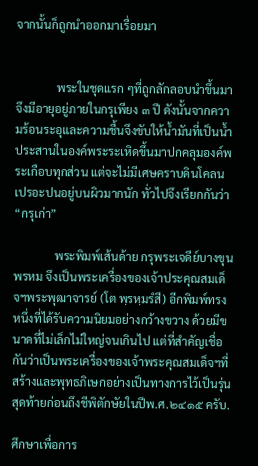จากนั้นก็ถูกนำออกมาเรื่อยมา


              พระในชุดแรก ๆที่ถูกลักลอบนำขึ้นมา จึงมีอายุอยู่ภายในกรุเพียง ๓ ปี ดังนั้นจากความร้อนระอุและความชื้นจึงขับให้น้ำมันที่เป็นน้ำประสานในองค์พระระเหิดขึ้นมาปกคลุมองค์พระเกือบทุกส่วน แต่จะไม่มีเศษคราบดินโคลนเปรอะปนอยู่บนผิวมากนัก ทั่วไปจึงเรียกกันว่า “กรุเก่า”

              พระพิมพ์เส้นด้าย กรุพระเจดีย์บางขุนพรหม จึงเป็นพระเครื่องของเจ้าประคุณสมเด็จฯพระพุฒาจารย์ (โต พฺรหฺมรํสี) อีกพิมพ์ทรงหนึ่งที่ได้รับความนิยมอย่างกว้างขวาง ด้วยมีขนาดที่ไม่เล็กไม่ใหญ่จนเกินไป แต่ที่สำคัญเชื่อกันว่าเป็นพระเครื่องของเจ้าพระคุณสมเด็จฯที่สร้างและพุทธภิเษกอย่างเป็นทางการไว้เป็นรุ่นสุดท้ายก่อนถึงชีพิตักษัยในปีพ.ศ.๒๔๑๕ ครับ.

ศึกษาเพื่อการ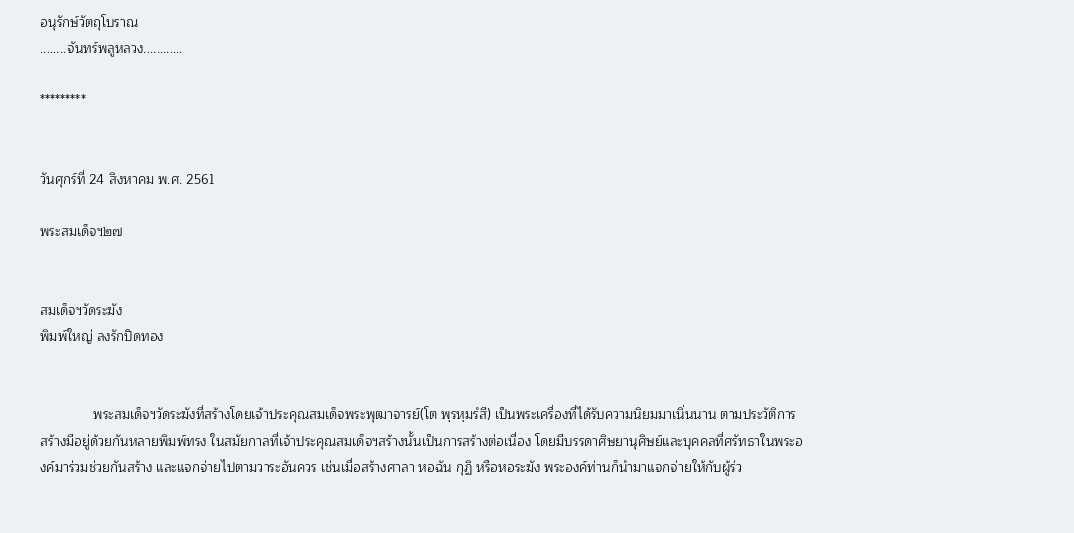อนุรักษ์วัตถุโบราณ
........จันทร์พลูหลวง............

*********


วันศุกร์ที่ 24 สิงหาคม พ.ศ. 2561

พระสมเด็จฯ๒๗


สมเด็จฯวัดระฆัง
พิมพ์ใหญ่ ลงรักปิดทอง


              พระสมเด็จฯวัดระฆังที่สร้างโดยเจ้าประคุณสมเด็จพระพุฒาจารย์(โต พฺรหฺมรํสี) เป็นพระเครื่องที่ได้รับความนิยมมาเนิ่นนาน ตามประวัติการสร้างมีอยู่ด้วยกันหลายพิมพ์ทรง ในสมัยกาลที่เจ้าประคุณสมเด็จฯสร้างนั้นเป็นการสร้างต่อเนื่อง โดยมีบรรดาศิษยานุศิษย์และบุคคลที่ศรัทธาในพระองค์มาร่วมช่วยกันสร้าง และแจกจ่ายไปตามวาระอันควร เช่นเมื่อสร้างศาลา หอฉัน กุฏิ หรือหอระฆัง พระองค์ท่านก็นำมาแจกจ่ายให้กับผู้ร่ว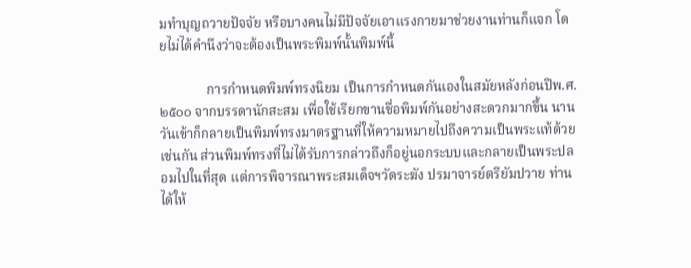มทำบุญถวายปัจจัย หรือบางคนไม่มีปัจจัยเอาแรงกายมาช่วยงานท่านก็แจก โดยไม่ได้คำนึงว่าจะต้องเป็นพระพิมพ์นั้นพิมพ์นี้

              การกำหนดพิมพ์ทรงนิยม เป็นการกำหนดกันเองในสมัยหลังก่อนปีพ.ศ.๒๕๐๐ จากบรรดานักสะสม เพื่อใช้เรียกขานชื่อพิมพ์กันอย่างสะดวกมากขึ้น นานวันเข้าก็กลายเป็นพิมพ์ทรงมาตรฐานที่ให้ความหมายไปถึงความเป็นพระแท้ด้วยเช่นกัน ส่วนพิมพ์ทรงที่ไม่ได้รับการกล่าวถึงก็อยู่นอกระบบและกลายเป็นพระปลอมไปในที่สุด แต่การพิจารณาพระสมเด็จฯวัดระฆัง ปรมาจารย์ตรียัมปวาย ท่านได้ให้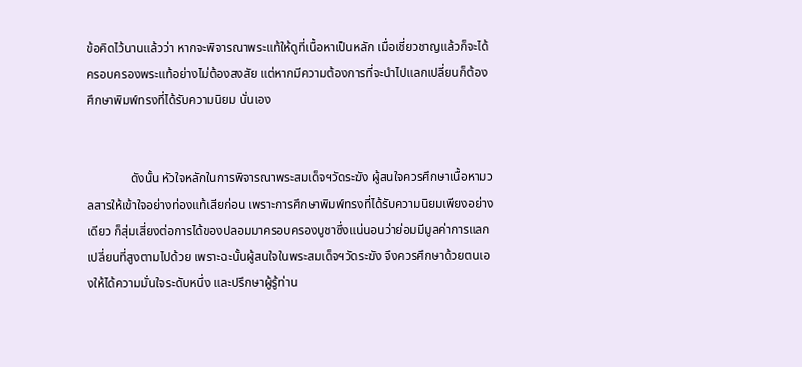ข้อคิดไว้นานแล้วว่า หากจะพิจารณาพระแท้ให้ดูที่เนื้อหาเป็นหลัก เมื่อเชี่ยวชาญแล้วก็จะได้ครอบครองพระแท้อย่างไม่ต้องสงสัย แต่หากมีความต้องการที่จะนำไปแลกเปลี่ยนก็ต้องศึกษาพิมพ์ทรงที่ได้รับความนิยม นั่นเอง


              ดังนั้น หัวใจหลักในการพิจารณาพระสมเด็จฯวัดระฆัง ผู้สนใจควรศึกษาเนื้อหามวลสารให้เข้าใจอย่างท่องแท้เสียก่อน เพราะการศึกษาพิมพ์ทรงที่ได้รับความนิยมเพียงอย่างเดียว ก็สุ่มเสี่ยงต่อการได้ของปลอมมาครอบครองบูชาซึ่งแน่นอนว่าย่อมมีมูลค่าการแลกเปลี่ยนที่สูงตามไปด้วย เพราะฉะนั้นผู้สนใจในพระสมเด็จฯวัดระฆัง จึงควรศึกษาด้วยตนเองให้ได้ความมั่นใจระดับหนึ่ง และปรึกษาผู้รู้ท่าน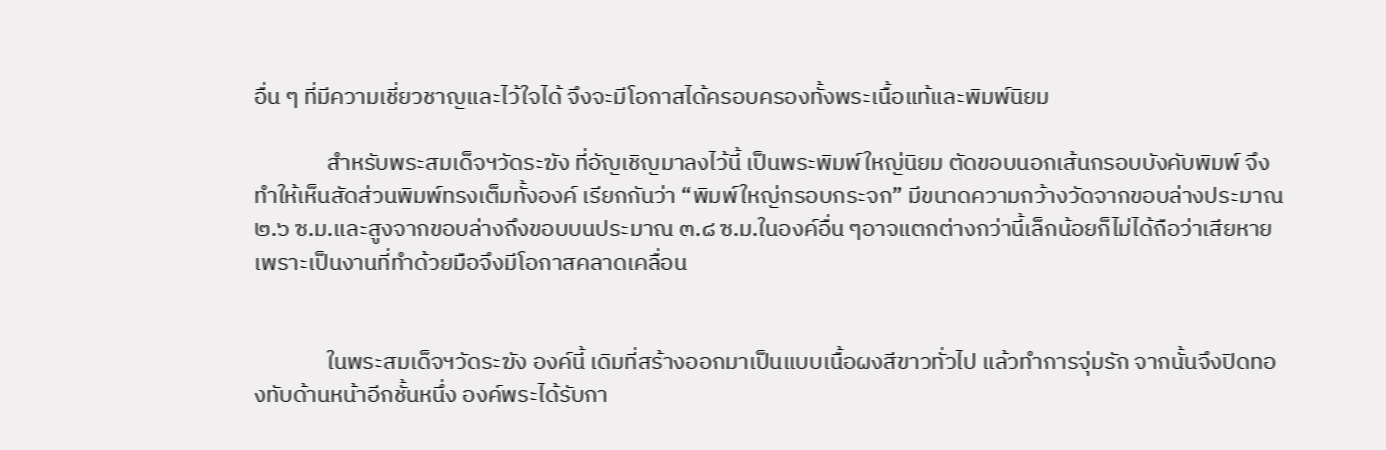อื่น ๆ ที่มีความเชี่ยวชาญและไว้ใจได้ จึงจะมีโอกาสได้ครอบครองทั้งพระเนื้อแท้และพิมพ์นิยม

              สำหรับพระสมเด็จฯวัดระฆัง ที่อัญเชิญมาลงไว้นี้ เป็นพระพิมพ์ใหญ่นิยม ตัดขอบนอกเส้นกรอบบังคับพิมพ์ จึงทำให้เห็นสัดส่วนพิมพ์ทรงเต็มทั้งองค์ เรียกกันว่า “พิมพ์ใหญ่กรอบกระจก” มีขนาดความกว้างวัดจากขอบล่างประมาณ ๒.๖ ซ.ม.และสูงจากขอบล่างถึงขอบบนประมาณ ๓.๘ ซ.ม.ในองค์อื่น ๆอาจแตกต่างกว่านี้เล็กน้อยก็ไม่ได้ถือว่าเสียหาย เพราะเป็นงานที่ทำด้วยมือจึงมีโอกาสคลาดเคลื่อน


              ในพระสมเด็จฯวัดระฆัง องค์นี้ เดิมที่สร้างออกมาเป็นแบบเนื้อผงสีขาวทั่วไป แล้วทำการจุ่มรัก จากนั้นจึงปิดทองทับด้านหน้าอีกชั้นหนึ่ง องค์พระได้รับกา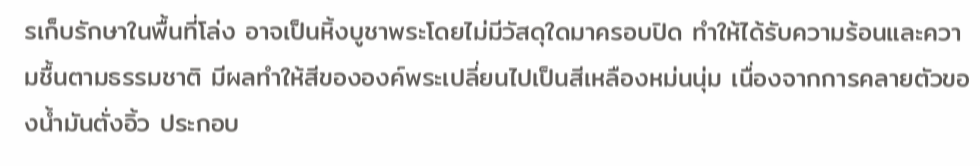รเก็บรักษาในพื้นที่โล่ง อาจเป็นหิ้งบูชาพระโดยไม่มีวัสดุใดมาครอบปิด ทำให้ได้รับความร้อนและความชื้นตามธรรมชาติ มีผลทำให้สีขององค์พระเปลี่ยนไปเป็นสีเหลืองหม่นนุ่ม เนื่องจากการคลายตัวของน้ำมันตั่งอิ้ว ประกอบ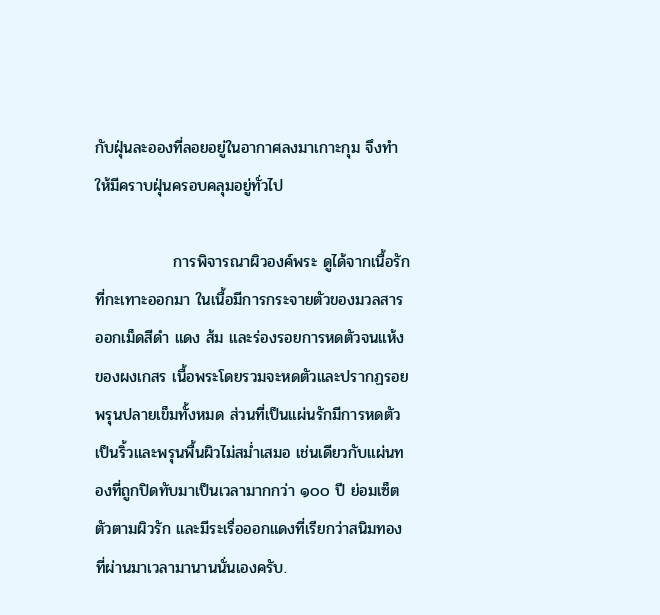กับฝุ่นละอองที่ลอยอยู่ในอากาศลงมาเกาะกุม จึงทำให้มีคราบฝุ่นครอบคลุมอยู่ทั่วไป

              การพิจารณาผิวองค์พระ ดูได้จากเนื้อรักที่กะเทาะออกมา ในเนื้อมีการกระจายตัวของมวลสารออกเม็ดสีดำ แดง ส้ม และร่องรอยการหดตัวจนแห้งของผงเกสร เนื้อพระโดยรวมจะหดตัวและปรากฏรอยพรุนปลายเข็มทั้งหมด ส่วนที่เป็นแผ่นรักมีการหดตัวเป็นริ้วและพรุนพื้นผิวไม่สม่ำเสมอ เช่นเดียวกับแผ่นทองที่ถูกปิดทับมาเป็นเวลามากกว่า ๑๐๐ ปี ย่อมเซ็ตตัวตามผิวรัก และมีระเรื่อออกแดงที่เรียกว่าสนิมทองที่ผ่านมาเวลามานานนั่นเองครับ.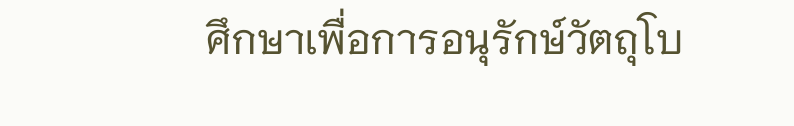ศึกษาเพื่อการอนุรักษ์วัตถุโบ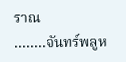ราณ
........จันทร์พลูห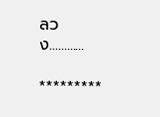ลวง............

*********